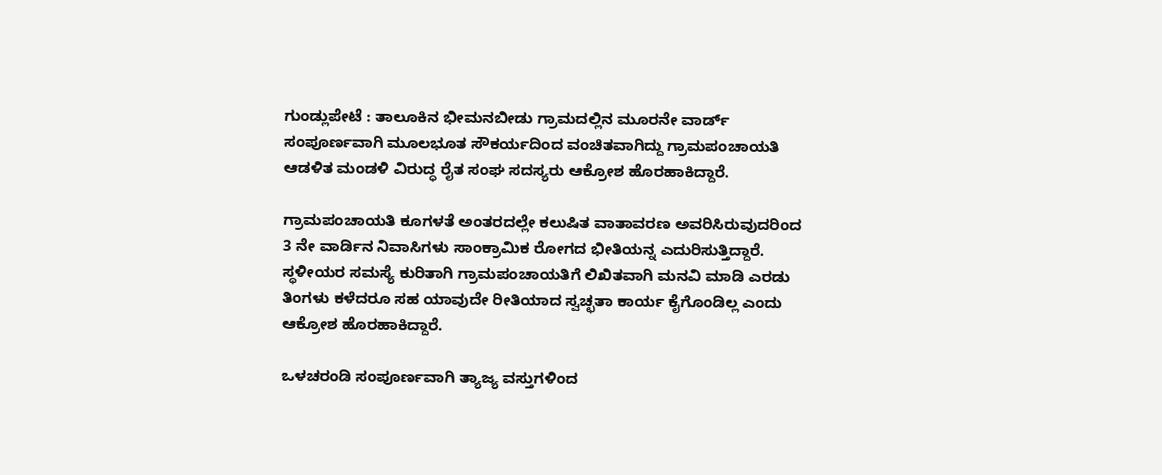ಗುಂಡ್ಲುಪೇಟೆ : ತಾಲೂಕಿನ ಭೀಮನಬೀಡು ಗ್ರಾಮದಲ್ಲಿನ ಮೂರನೇ ವಾರ್ಡ್ ಸಂಪೂರ್ಣವಾಗಿ ಮೂಲಭೂತ ಸೌಕರ್ಯದಿಂದ ವಂಚಿತವಾಗಿದ್ದು ಗ್ರಾಮಪಂಚಾಯತಿ ಆಡಳಿತ ಮಂಡಳಿ ವಿರುದ್ಧ ರೈತ ಸಂಘ ಸದಸ್ಯರು ಆಕ್ರೋಶ ಹೊರಹಾಕಿದ್ದಾರೆ.

ಗ್ರಾಮಪಂಚಾಯತಿ ಕೂಗಳತೆ ಅಂತರದಲ್ಲೇ ಕಲುಷಿತ ವಾತಾವರಣ ಅವರಿಸಿರುವುದರಿಂದ 3 ನೇ ವಾರ್ಡಿನ ನಿವಾಸಿಗಳು ಸಾಂಕ್ರಾಮಿಕ ರೋಗದ ಭೀತಿಯನ್ನ ಎದುರಿಸುತ್ತಿದ್ದಾರೆ. ಸ್ಥಳೀಯರ ಸಮಸ್ಯೆ ಕುರಿತಾಗಿ ಗ್ರಾಮಪಂಚಾಯತಿಗೆ ಲಿಖಿತವಾಗಿ ಮನವಿ ಮಾಡಿ ಎರಡು ತಿಂಗಳು ಕಳೆದರೂ ಸಹ ಯಾವುದೇ ರೀತಿಯಾದ ಸ್ವಚ್ಛತಾ ಕಾರ್ಯ ಕೈಗೊಂಡಿಲ್ಲ ಎಂದು ಆಕ್ರೋಶ ಹೊರಹಾಕಿದ್ದಾರೆ.

ಒಳಚರಂಡಿ ಸಂಪೂರ್ಣವಾಗಿ ತ್ಯಾಜ್ಯ ವಸ್ತುಗಳಿಂದ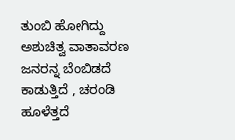ತುಂಬಿ ಹೋಗಿದ್ದು ಅಶುಚಿತ್ವ ವಾತಾವರಣ ಜನರನ್ನ ಬೆಂಬಿಡದೆ ಕಾಡುತ್ತಿದೆ , ಚರಂಡಿ ಹೂಳೆತ್ತದೆ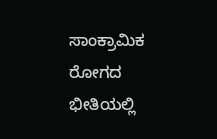ಸಾಂಕ್ರಾಮಿಕ ರೋಗದ ಭೀತಿಯಲ್ಲಿ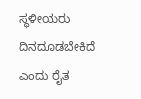ಸ್ಥಳೀಯರು ದಿನದೂಡಬೇಕಿದೆ ಎಂದು ರೈತ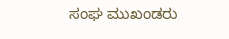ಸಂಘ ಮುಖಂಡರು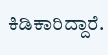ಕಿಡಿಕಾರಿದ್ದಾರೆ.